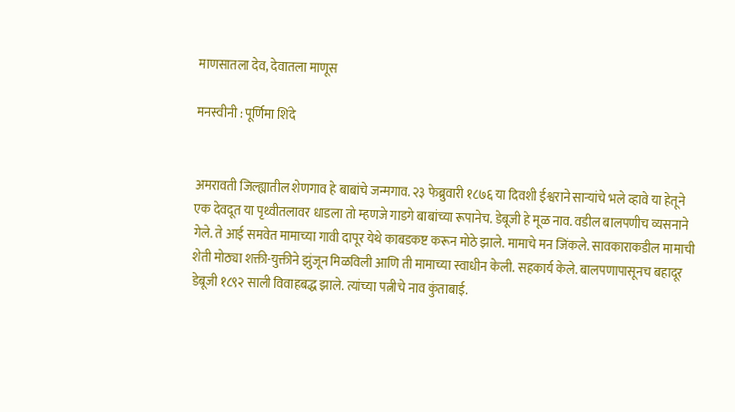माणसातला देव, देवातला माणूस

मनस्वीनी : पूर्णिमा शिंदे


अमरावती जिल्ह्यातील शेणगाव हे बाबांचे जन्मगाव. २३ फेब्रुवारी १८७६ या दिवशी ईश्वराने साऱ्यांचे भले व्हावे या हेतूने एक देवदूत या पृथ्वीतलावर धाडला तो म्हणजे गाडगे बाबांच्या रूपानेच. डेबूजी हे मूळ नाव. वडील बालपणीच व्यसनाने गेले. ते आई समवेत मामाच्या गावी दापूर येथे काबडकष्ट करून मोठे झाले. मामाचे मन जिंकले. सावकाराकडील मामाची शेती मोठ्या शक्ती-युक्तीने झुंजून मिळविली आणि ती मामाच्या स्वाधीन केली. सहकार्य केले. बालपणापासूनच बहादूर डेबूजी १८९२ साली विवाहबद्ध झाले. त्यांच्या पत्नीचे नाव कुंताबाई.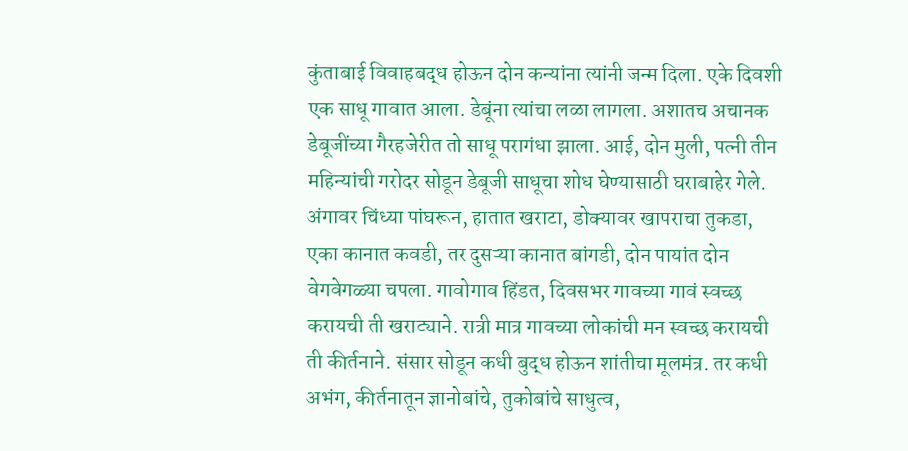कुंताबाई विवाहबद्ध होऊन दोन कन्यांना त्यांनी जन्म दिला. एके दिवशी एक साधू गावात आला. डेबूंना त्यांचा लळा लागला. अशातच अचानक डेबूजींच्या गैरहजेरीत तो साधू परागंधा झाला. आई, दोन मुली, पत्नी तीन महिन्यांची गरोदर सोडून डेबूजी साधूचा शोध घेण्यासाठी घराबाहेर गेले. अंगावर चिंध्या पांघरून, हातात खराटा, डोक्यावर खापराचा तुकडा, एका कानात कवडी, तर दुसऱ्या कानात बांगडी, दोन पायांत दोन वेगवेगळ्या चपला. गावोगाव हिंडत, दिवसभर गावच्या गावं स्वच्छ करायची ती खराट्याने. रात्री मात्र गावच्या लोकांची मन स्वच्छ करायची ती कीर्तनाने. संसार सोडून कधी बुद्ध होऊन शांतीचा मूलमंत्र. तर कधी अभंग, कीर्तनातून ज्ञानोबांचे, तुकोबांचे साधुत्व,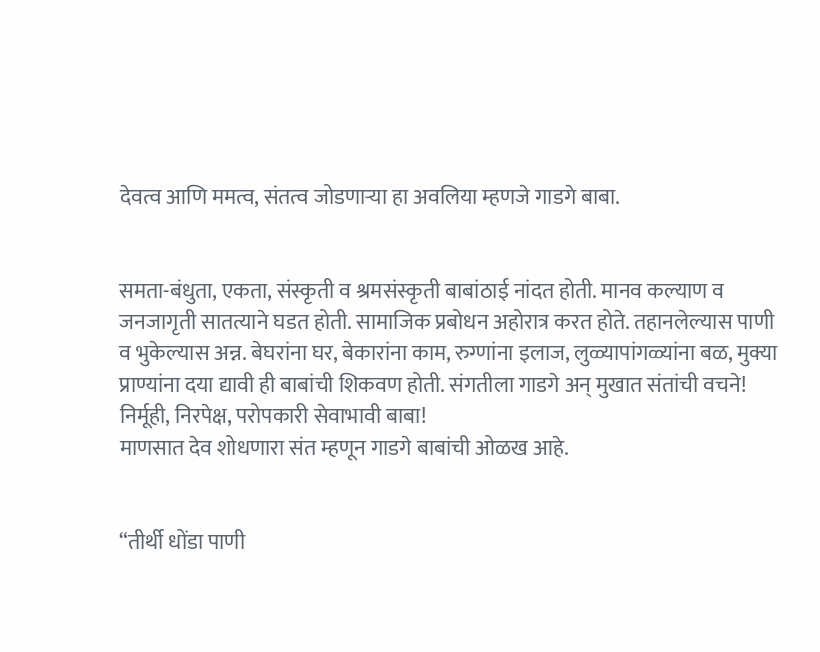देवत्व आणि ममत्व, संतत्व जोडणाऱ्या हा अवलिया म्हणजे गाडगे बाबा.


समता-बंधुता, एकता, संस्कृती व श्रमसंस्कृती बाबांठाई नांदत होती. मानव कल्याण व जनजागृती सातत्याने घडत होती. सामाजिक प्रबोधन अहोरात्र करत होते. तहानलेल्यास पाणी व भुकेल्यास अन्न. बेघरांना घर, बेकारांना काम, रुग्णांना इलाज, लुळ्यापांगळ्यांना बळ, मुक्या प्राण्यांना दया द्यावी ही बाबांची शिकवण होती. संगतीला गाडगे अन् मुखात संतांची वचने! निर्मूही, निरपेक्ष, परोपकारी सेवाभावी बाबा!
माणसात देव शोधणारा संत म्हणून गाडगे बाबांची ओळख आहे.


“तीर्थी धोंडा पाणी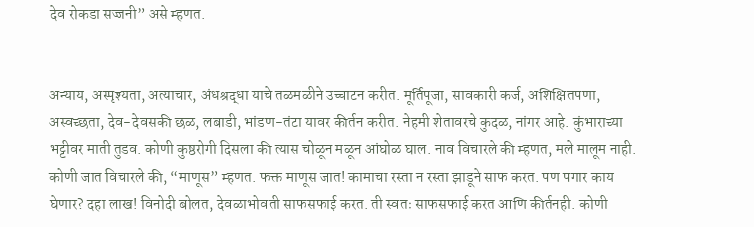देव रोकडा सज्जनी” असे म्हणत.


अन्याय, अस्पृश्यता, अत्याचार, अंधश्रद्धा याचे तळमळीने उच्चाटन करीत. मूर्तिपूजा, सावकारी कर्ज, अशिक्षितपणा, अस्वच्छता, देव-देवसकी छळ, लबाडी, भांडण-तंटा यावर कीर्तन करीत. नेहमी शेतावरचे कुदळ, नांगर आहे. कुंभाराच्या भट्टीवर माती तुडव. कोणी कुष्ठरोगी दिसला की त्यास चोळून मळून आंघोळ घाल. नाव विचारले की म्हणत, मले मालूम नाही. कोणी जात विचारले की, “माणूस” म्हणत. फक्त माणूस जात! कामाचा रस्ता न रस्ता झाडूने साफ करत. पण पगार काय घेणार? दहा लाख! विनोदी बोलत, देवळाभोवती साफसफाई करत. ती स्वतः साफसफाई करत आणि कीर्तनही. कोणी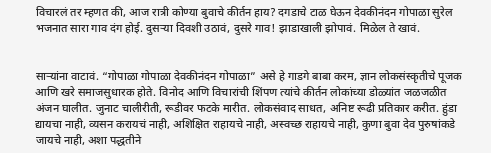विचारलं तर म्हणत की, आज रात्री कोण्या बुवाचे कीर्तन हाय? दगडाचे टाळ घेऊन देवकीनंदन गोपाळा सुरेल भजनात सारा गाव दंग होई. दुसऱ्या दिवशी उठावं, दुसरे गाव! झाडाखाली झोपावं. मिळेल ते खावं.


साऱ्यांना वाटावं. “गोपाळा गोपाळा देवकीनंदन गोपाळा” असे हे गाडगे बाबा करम, ज्ञान लोकसंस्कृतीचे पूजक आणि खरे समाजसुधारक होते. विनोद आणि विचारांची शिंपण त्यांचे कीर्तन लोकांच्या डोळ्यांत जळजळीत अंजन घालीत. जुनाट चालीरीती, रूडीवर फटके मारीत. लोकसंवाद साधत, अनिष्ट रूढी प्रतिकार करीत. हुंडा द्यायचा नाही, व्यसन करायचं नाही, अशिक्षित राहायचे नाही, अस्वच्छ राहायचे नाही, कुणा बुवा देव पुरुषांकडे जायचे नाही, अशा पद्धतीने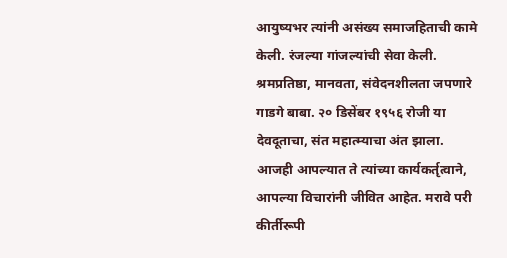आयुष्यभर त्यांनी असंख्य समाजहिताची कामे केली. रंजल्या गांजल्यांची सेवा केली. श्रमप्रतिष्ठा, मानवता, संवेदनशीलता जपणारे गाडगे बाबा. २० डिसेंबर १९५६ रोजी या देवदूताचा, संत महात्म्याचा अंत झाला. आजही आपल्यात ते त्यांच्या कार्यकर्तृत्वाने, आपल्या विचारांनी जीवित आहेत. मरावे परी कीर्तीरूपी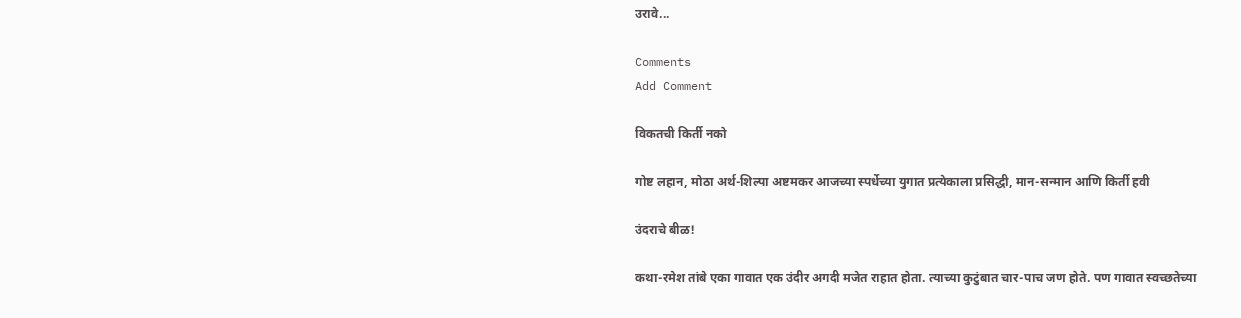उरावे...

Comments
Add Comment

विकतची किर्ती नको

गोष्ट लहान, मोठा अर्थ-शिल्पा अष्टमकर आजच्या स्पर्धेच्या युगात प्रत्येकाला प्रसिद्धी, मान-सन्मान आणि किर्ती हवी

उंदराचे बीळ!

कथा-रमेश तांबे एका गावात एक उंदीर अगदी मजेत राहात होता. त्याच्या कुटुंबात चार-पाच जण होते. पण गावात स्वच्छतेच्या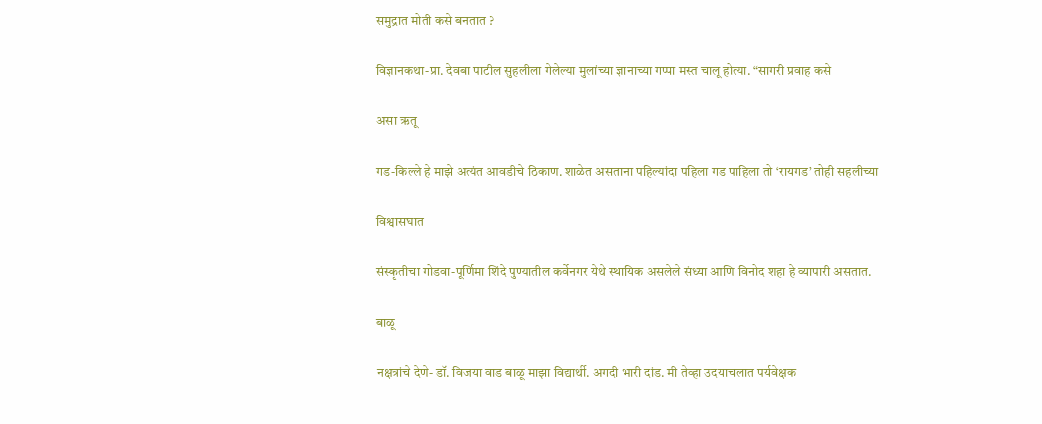समुद्रात मोती कसे बनतात ?

विज्ञानकथा-प्रा. देवबा पाटील सुहलीला गेलेल्या मुलांच्या ज्ञानाच्या गप्पा मस्त चालू होत्या. “सागरी प्रवाह कसे

असा ऋतू

गड-किल्ले हे माझे अत्यंत आवडीचे ठिकाण. शाळेत असताना पहिल्यांदा पहिला गड पाहिला तो ‘रायगड’ तोही सहलीच्या

विश्वासघात

संस्कृतीचा गोडवा-पूर्णिमा शिंदे पुण्यातील कर्वेनगर येथे स्थायिक असलेले संध्या आणि विनोद शहा हे व्यापारी असतात.

बाळू

नक्षत्रांचे देणे- डॉ. विजया वाड बाळू माझा विद्यार्थी. अगदी भारी दांड. मी तेव्हा उदयाचलात पर्यवेक्षक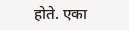होते. एका